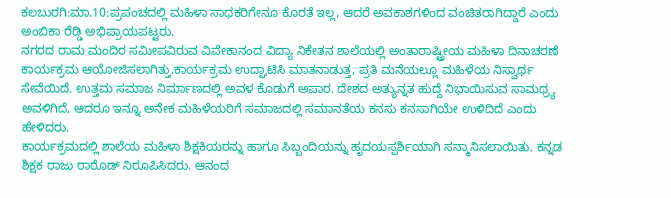ಕಲಬುರಗಿ:ಮಾ.10:ಪ್ರಪಂಚದಲ್ಲಿ ಮಹಿಳಾ ಸಾಧಕರಿಗೇನೂ ಕೊರತೆ ಇಲ್ಲ, ಆದರೆ ಅವಕಾಶಗಳಿಂದ ವಂಚಿತರಾಗಿದ್ದಾರೆ ಎಂದು ಅಂಬಿಕಾ ರೆಡ್ಡಿ ಅಭಿಪ್ರಾಯಪಟ್ಟರು.
ನಗರದ ರಾಮ ಮಂದಿರ ಸಮೀಪವಿರುವ ವಿವೇಕಾನಂದ ವಿದ್ಯಾ ನಿಕೇತನ ಶಾಲೆಯಲ್ಲಿ ಅಂತಾರಾಷ್ಟ್ರೀಯ ಮಹಿಳಾ ದಿನಾಚರಣೆ ಕಾರ್ಯಕ್ರಮ ಆಯೋಜಿಸಲಾಗಿತ್ತು.ಕಾರ್ಯಕ್ರಮ ಉದ್ಘಾಟಿಸಿ ಮಾತನಾಡುತ್ತ, ಪ್ರತಿ ಮನೆಯಲ್ಲೂ ಮಹಿಳೆಯ ನಿಸ್ವಾರ್ಥ ಸೇವೆಯಿದೆ. ಉತ್ತಮ ಸಮಾಜ ನಿರ್ಮಾಣದಲ್ಲಿ ಅವಳ ಕೊಡುಗೆ ಅಪಾರ. ದೇಶದ ಅತ್ಯುನ್ನತ ಹುದ್ದೆ ನಿಭಾಯಿಸುವ ಸಾಮಥ್ರ್ಯ ಅವಳಿಗಿದೆ, ಆದರೂ ಇನ್ನೂ ಅನೇಕ ಮಹಿಳೆಯರಿಗೆ ಸಮಾಜದಲ್ಲಿ ಸಮಾನತೆಯ ಕನಸು ಕನಸಾಗಿಯೇ ಉಳಿದಿದೆ ಎಂದು ಹೇಳಿದರು.
ಕಾರ್ಯಕ್ರಮದಲ್ಲಿ ಶಾಲೆಯ ಮಹಿಳಾ ಶಿಕ್ಷಕಿಯರನ್ನು ಹಾಗೂ ಸಿಬ್ಬಂದಿಯನ್ನು ಹೃದಯಸ್ಪರ್ಶಿಯಾಗಿ ಸನ್ಮಾನಿಸಲಾಯಿತು. ಕನ್ನಡ ಶಿಕ್ಷಕ ರಾಜು ರಾಠೊಡ್ ನಿರೂಪಿಸಿದರು. ಆನಂದ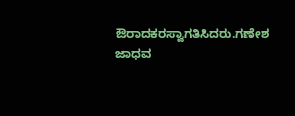ಔರಾದಕರಸ್ವಾಗತಿಸಿದರು.ಗಣೇಶ ಜಾಧವ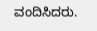ವಂದಿಸಿದರು.